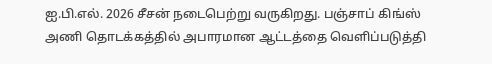ஐ.பி.எல். 2026 சீசன் நடைபெற்று வருகிறது. பஞ்சாப் கிங்ஸ் அணி தொடக்கத்தில் அபாரமான ஆட்டத்தை வெளிப்படுத்தி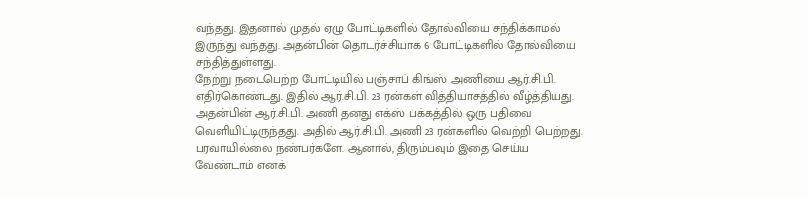வந்தது. இதனால் முதல் ஏழு போட்டிகளில் தோல்வியை சந்திக்காமல் இருந்து வந்தது. அதன்பின் தொடர்ச்சியாக 6 போட்டிகளில் தோல்வியை சந்தித்துள்ளது.
நேற்று நடைபெற்ற போட்டியில் பஞ்சாப் கிங்ஸ் அணியை ஆர்.சி.பி. எதிர்கொண்டது. இதில் ஆர்.சி.பி. 23 ரன்கள் வித்தியாசத்தில் வீழ்த்தியது.
அதன்பின் ஆர்.சி.பி. அணி தனது எக்ஸ் பக்கத்தில் ஒரு பதிவை வெளியிட்டிருந்தது. அதில் ஆர்.சி.பி. அணி 23 ரன்களில் வெற்றி பெற்றது. பரவாயில்லை நண்பர்களே. ஆனால், திரும்பவும் இதை செய்ய வேண்டாம் எனக்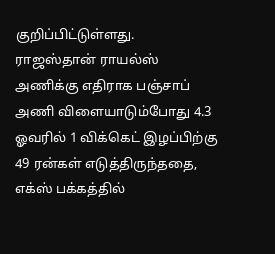குறிப்பிட்டுள்ளது.
ராஜஸ்தான் ராயல்ஸ் அணிக்கு எதிராக பஞ்சாப் அணி விளையாடும்போது 4.3 ஓவரில் 1 விக்கெட் இழப்பிற்கு 49 ரன்கள் எடுத்திருந்ததை, எக்ஸ் பக்கத்தில்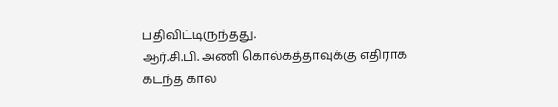பதிவிட்டிருந்தது.
ஆர்.சி.பி. அணி கொல்கத்தாவுக்கு எதிராக கடந்த கால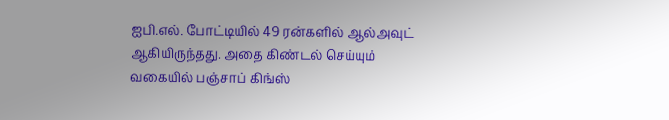ஐபி.எல். போட்டியில் 49 ரன்களில் ஆல்அவுட் ஆகியிருந்தது. அதை கிண்டல் செய்யும் வகையில் பஞ்சாப் கிங்ஸ்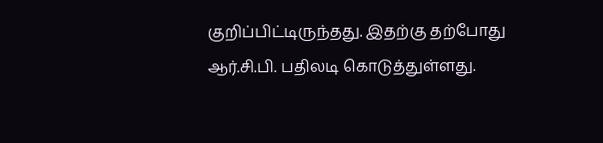குறிப்பிட்டிருந்தது. இதற்கு தற்போது ஆர்.சி.பி. பதிலடி கொடுத்துள்ளது.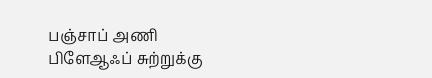பஞ்சாப் அணி பிளேஆஃப் சுற்றுக்கு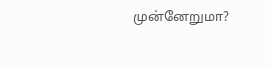முன்னேறுமா?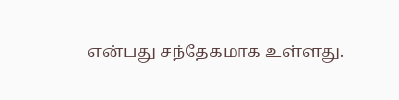என்பது சந்தேகமாக உள்ளது.